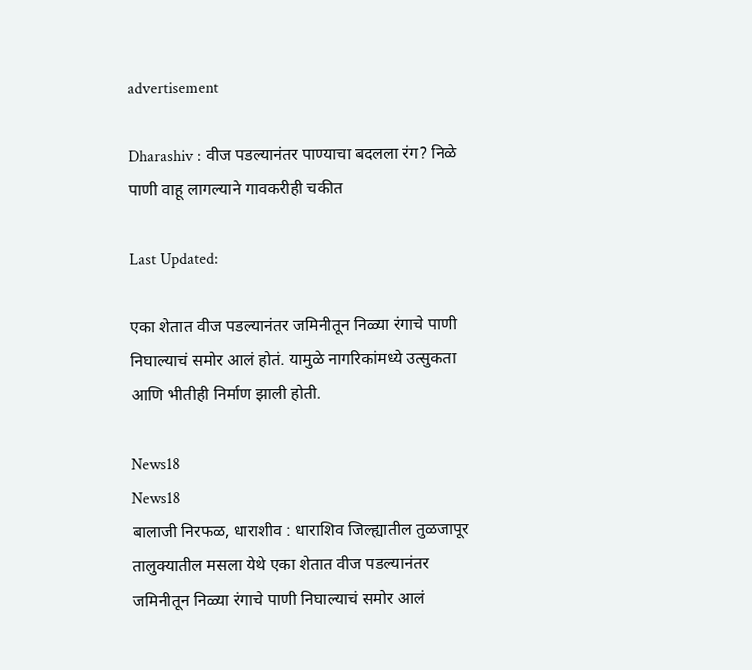advertisement

Dharashiv : वीज पडल्यानंतर पाण्याचा बदलला रंग? निळे पाणी वाहू लागल्याने गावकरीही चकीत

Last Updated:

एका शेतात वीज पडल्यानंतर जमिनीतून निळ्या रंगाचे पाणी निघाल्याचं समोर आलं होतं. यामुळे नागरिकांमध्ये उत्सुकता आणि भीतीही निर्माण झाली होती.

News18
News18
बालाजी निरफळ, धाराशीव : धाराशिव जिल्ह्यातील तुळजापूर तालुक्यातील मसला येथे एका शेतात वीज पडल्यानंतर जमिनीतून निळ्या रंगाचे पाणी निघाल्याचं समोर आलं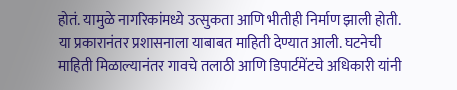होतं. यामुळे नागरिकांमध्ये उत्सुकता आणि भीतीही निर्माण झाली होती. या प्रकारानंतर प्रशासनाला याबाबत माहिती देण्यात आली. घटनेची माहिती मिळाल्यानंतर गावचे तलाठी आणि डिपार्टमेंटचे अधिकारी यांनी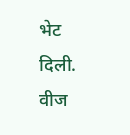भेट दिली. वीज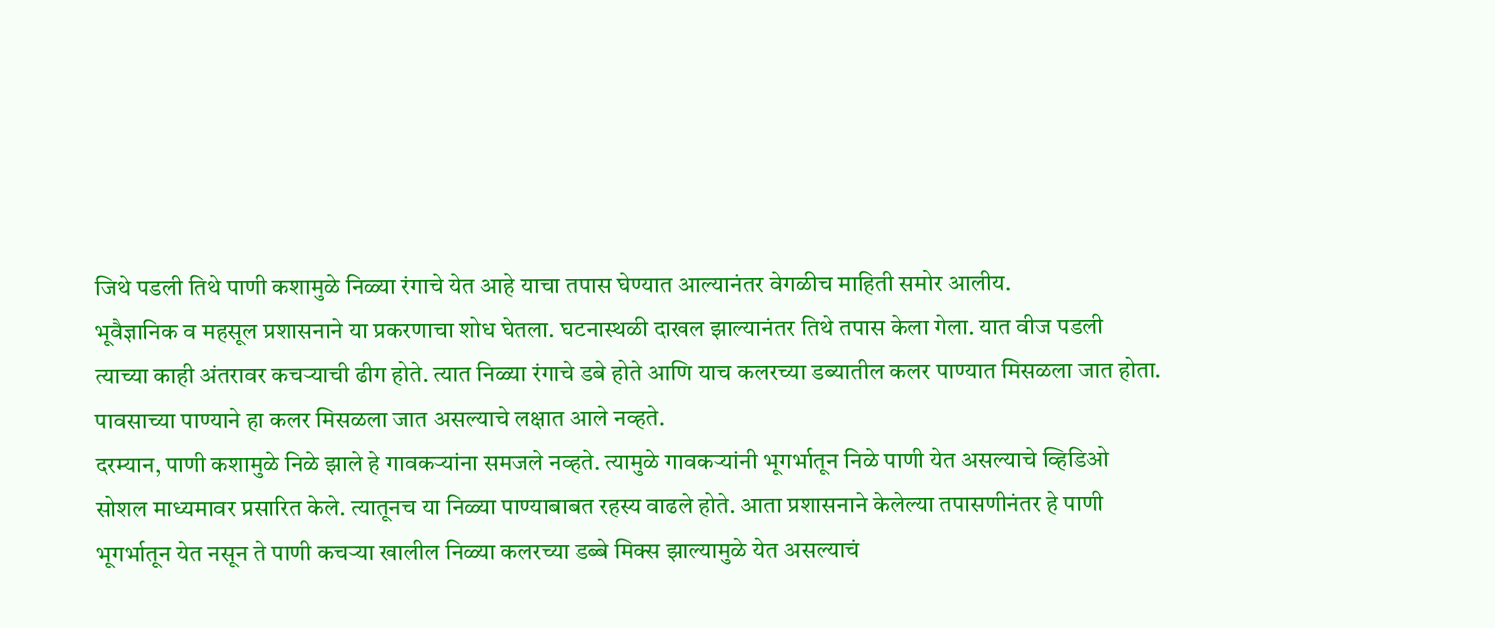जिथे पडली तिथे पाणी कशामुळे निळ्या रंगाचे येत आहे याचा तपास घेण्यात आल्यानंतर वेगळीच माहिती समोर आलीय.
भूवैज्ञानिक व महसूल प्रशासनाने या प्रकरणाचा शोध घेतला. घटनास्थळी दाखल झाल्यानंतर तिथे तपास केला गेला. यात वीज पडली त्याच्या काही अंतरावर कचऱ्याची ढीग होते. त्यात निळ्या रंगाचे डबे होते आणि याच कलरच्या डब्यातील कलर पाण्यात मिसळला जात होता. पावसाच्या पाण्याने हा कलर मिसळला जात असल्याचे लक्षात आले नव्हते.
दरम्यान, पाणी कशामुळे निळे झाले हे गावकऱ्यांना समजले नव्हते. त्यामुळे गावकऱ्यांनी भूगर्भातून निळे पाणी येत असल्याचे व्हिडिओ सोशल माध्यमावर प्रसारित केले. त्यातूनच या निळ्या पाण्याबाबत रहस्य वाढले होते. आता प्रशासनाने केलेल्या तपासणीनंतर हे पाणी भूगर्भातून येत नसून ते पाणी कचऱ्या खालील निळ्या कलरच्या डब्बे मिक्स झाल्यामुळे येत असल्याचं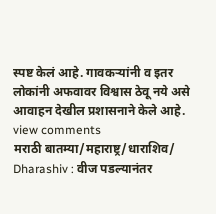स्पष्ट केलं आहे. गावकऱ्यांनी व इतर लोकांनी अफवावर विश्वास ठेवू नये असे आवाहन देखील प्रशासनाने केले आहे.
view comments
मराठी बातम्या/महाराष्ट्र/धाराशिव/
Dharashiv : वीज पडल्यानंतर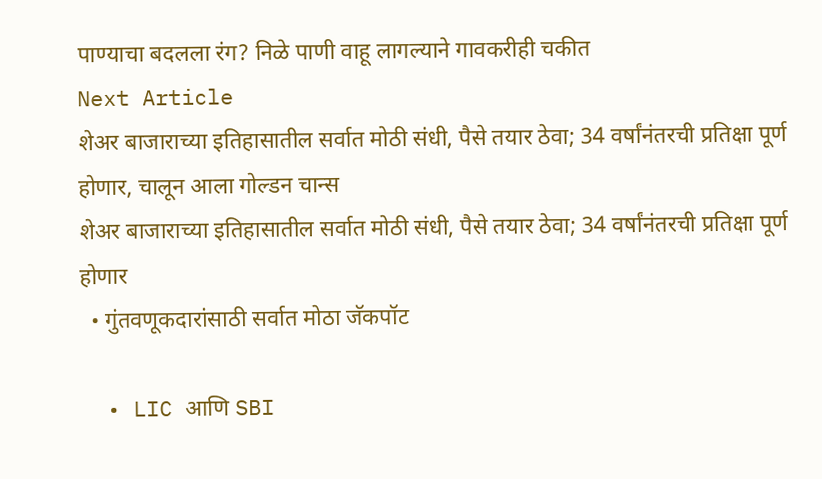पाण्याचा बदलला रंग? निळे पाणी वाहू लागल्याने गावकरीही चकीत
Next Article
शेअर बाजाराच्या इतिहासातील सर्वात मोठी संधी, पैसे तयार ठेवा; 34 वर्षांनंतरची प्रतिक्षा पूर्ण होणार, चालून आला गोल्डन चान्स
शेअर बाजाराच्या इतिहासातील सर्वात मोठी संधी, पैसे तयार ठेवा; 34 वर्षांनंतरची प्रतिक्षा पूर्ण होणार
  • गुंतवणूकदारांसाठी सर्वात मोठा जॅकपॉट

  • LIC आणि SBI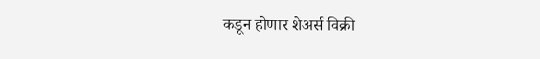कडून होणार शेअर्स विक्री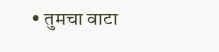• तुमचा वाटा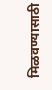मिळवण्यासाठी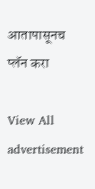आतापासूनच प्लॅन करा

View All
advertisement